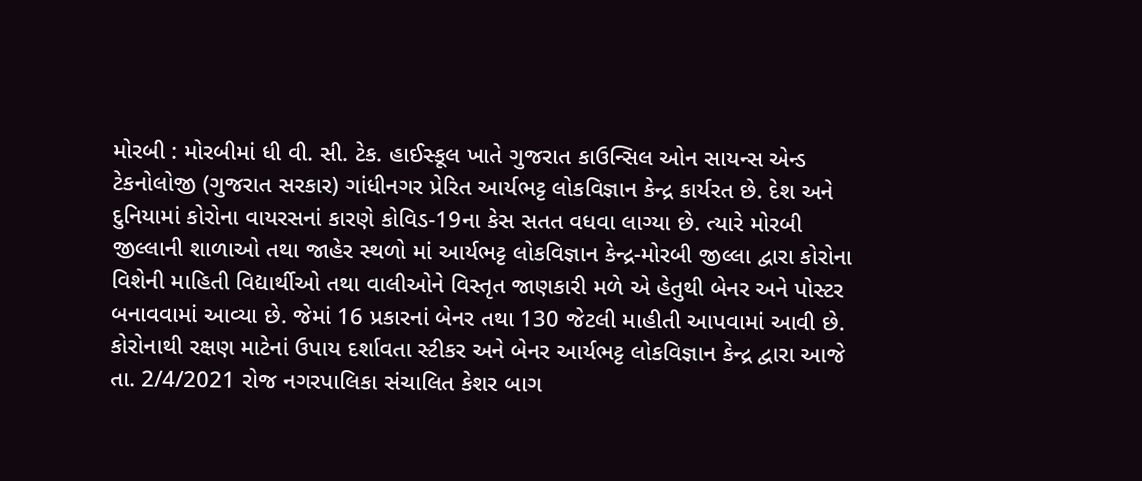મોરબી : મોરબીમાં ધી વી. સી. ટેક. હાઈસ્કૂલ ખાતે ગુજરાત કાઉન્સિલ ઓન સાયન્સ એન્ડ ટેકનોલોજી (ગુજરાત સરકાર) ગાંધીનગર પ્રેરિત આર્યભટ્ટ લોકવિજ્ઞાન કેન્દ્ર કાર્યરત છે. દેશ અને દુનિયામાં કોરોના વાયરસનાં કારણે કોવિડ-19ના કેસ સતત વધવા લાગ્યા છે. ત્યારે મોરબી જીલ્લાની શાળાઓ તથા જાહેર સ્થળો માં આર્યભટ્ટ લોકવિજ્ઞાન કેન્દ્ર-મોરબી જીલ્લા દ્વારા કોરોના વિશેની માહિતી વિદ્યાર્થીઓ તથા વાલીઓને વિસ્તૃત જાણકારી મળે એ હેતુથી બેનર અને પોસ્ટર બનાવવામાં આવ્યા છે. જેમાં 16 પ્રકારનાં બેનર તથા 130 જેટલી માહીતી આપવામાં આવી છે. કોરોનાથી રક્ષણ માટેનાં ઉપાય દર્શાવતા સ્ટીકર અને બેનર આર્યભટ્ટ લોકવિજ્ઞાન કેન્દ્ર દ્વારા આજે તા. 2/4/2021 રોજ નગરપાલિકા સંચાલિત કેશર બાગ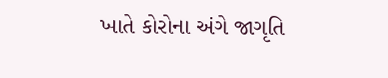ખાતે કોરોના અંગે જાગૃતિ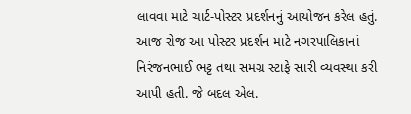લાવવા માટે ચાર્ટ-પોસ્ટર પ્રદર્શનનું આયોજન કરેલ હતું. આજ રોજ આ પોસ્ટર પ્રદર્શન માટે નગરપાલિકાનાં નિરંજનભાઈ ભટ્ટ તથા સમગ્ર સ્ટાફે સારી વ્યવસ્થા કરી આપી હતી. જે બદલ એલ.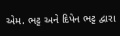એમ. ભટ્ટ અને દિપેન ભટ્ટ દ્વારા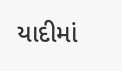યાદીમાં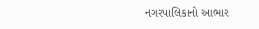નગરપાલિકાનો આભાર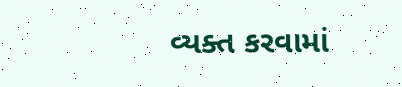વ્યક્ત કરવામાં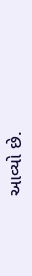આવ્યો છે.